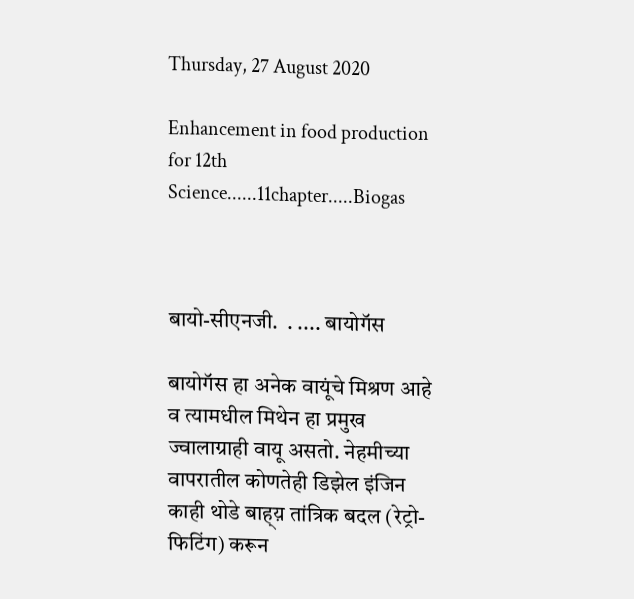Thursday, 27 August 2020

Enhancement in food production for 12th Science......11chapter.....Biogas



बायो-सीएनजी.  . .... बायोगॅस

बायोगॅस हा अनेक वायूंचे मिश्रण आहे व त्यामधील मिथेन हा प्रमुख ज्वालाग्राही वायू असतो. नेहमीच्या वापरातील कोणतेही डिझेल इंजिन काही थोडे बाह्य़ तांत्रिक बदल (रेट्रो-फिटिंग) करून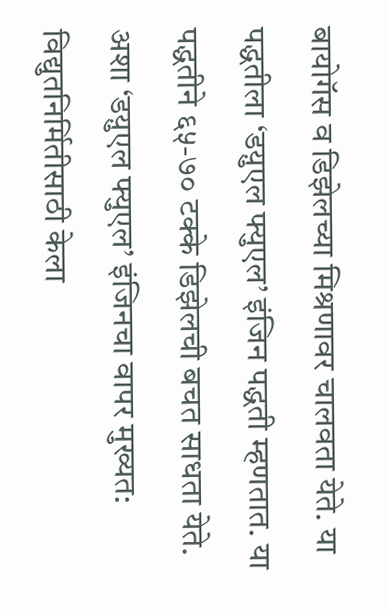बायोगॅस व डिझेलच्या मिश्रणावर चालवता येते. या पद्धतीला ‘डय़ुएल फ्युएल’ इंजिन पद्धती म्हणतात. या पद्धतीने ६५-७० टक्के डिझेलची बचत साधता येते. अशा ‘डय़ुएल फ्युएल’ इंजिनचा वापर मुख्यत: विद्युतनिर्मितीसाठी केला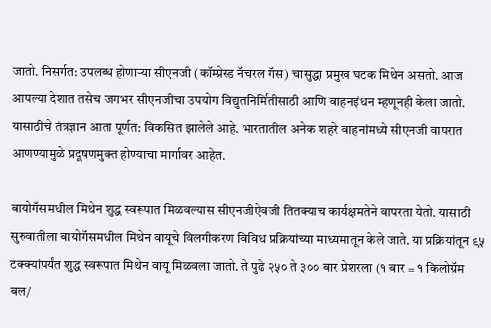जातो. निसर्गत: उपलब्ध होणाऱ्या सीएनजी (कॉम्प्रेस्ड नॅचरल गॅस) चासुद्धा प्रमुख घटक मिथेन असतो. आज आपल्या देशात तसेच जगभर सीएनजीचा उपयोग विद्युतनिर्मितीसाठी आणि वाहनइंधन म्हणूनही केला जातो. यासाठीचे तंत्रज्ञान आता पूर्णत: विकसित झालेले आहे. भारतातील अनेक शहरे वाहनांमध्ये सीएनजी वापरात आणण्यामुळे प्रदूषणमुक्त होण्याचा मार्गावर आहेत.

बायोगॅसमधील मिथेन शुद्ध स्वरूपात मिळवल्यास सीएनजीऐवजी तितक्याच कार्यक्षमतेने वापरता येतो. यासाठी सुरुवातीला बायोगॅसमधील मिथेन वायूचे विलगीकरण विविध प्रक्रियांच्या माध्यमातून केले जाते. या प्रक्रियांतून ९५ टक्क्यांपर्यंत शुद्ध स्वरूपात मिथेन वायू मिळवला जातो. ते पुढे २५० ते ३०० बार प्रेशरला (१ बार = १ किलोग्रॅम बल/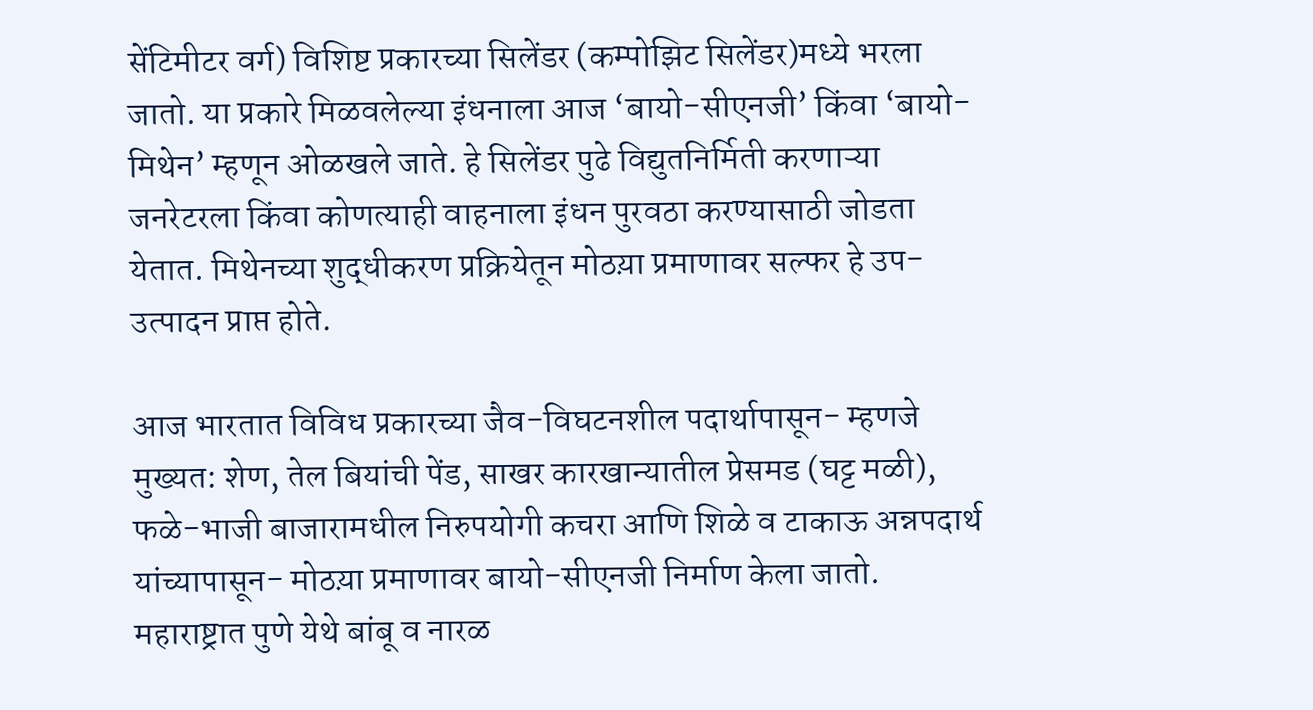सेंटिमीटर वर्ग) विशिष्ट प्रकारच्या सिलेंडर (कम्पोझिट सिलेंडर)मध्ये भरला जातो. या प्रकारे मिळवलेल्या इंधनाला आज ‘बायो-सीएनजी’ किंवा ‘बायो-मिथेन’ म्हणून ओळखले जाते. हे सिलेंडर पुढे विद्युतनिर्मिती करणाऱ्या जनरेटरला किंवा कोणत्याही वाहनाला इंधन पुरवठा करण्यासाठी जोडता येतात. मिथेनच्या शुद्धीकरण प्रक्रियेतून मोठय़ा प्रमाणावर सल्फर हे उप-उत्पादन प्राप्त होते.

आज भारतात विविध प्रकारच्या जैव-विघटनशील पदार्थापासून- म्हणजे मुख्यत: शेण, तेल बियांची पेंड, साखर कारखान्यातील प्रेसमड (घट्ट मळी), फळे-भाजी बाजारामधील निरुपयोगी कचरा आणि शिळे व टाकाऊ अन्नपदार्थ यांच्यापासून- मोठय़ा प्रमाणावर बायो-सीएनजी निर्माण केला जातो. महाराष्ट्रात पुणे येथे बांबू व नारळ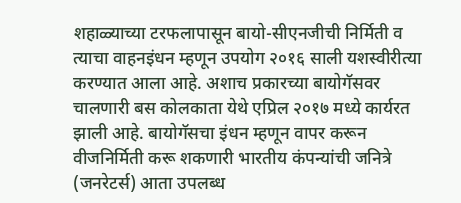शहाळ्याच्या टरफलापासून बायो-सीएनजीची निर्मिती व त्याचा वाहनइंधन म्हणून उपयोग २०१६ साली यशस्वीरीत्या करण्यात आला आहे. अशाच प्रकारच्या बायोगॅसवर चालणारी बस कोलकाता येथे एप्रिल २०१७ मध्ये कार्यरत झाली आहे. बायोगॅसचा इंधन म्हणून वापर करून वीजनिर्मिती करू शकणारी भारतीय कंपन्यांची जनित्रे (जनरेटर्स) आता उपलब्ध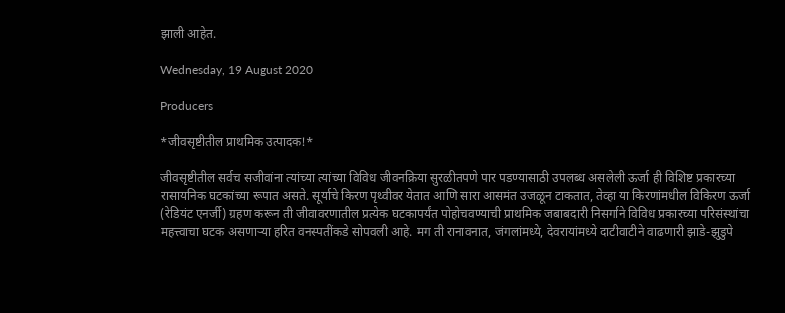झाली आहेत.

Wednesday, 19 August 2020

Producers

*जीवसृष्टीतील प्राथमिक उत्पादक!*

जीवसृष्टीतील सर्वच सजीवांना त्यांच्या त्यांच्या विविध जीवनक्रिया सुरळीतपणे पार पडण्यासाठी उपलब्ध असलेली ऊर्जा ही विशिष्ट प्रकारच्या रासायनिक घटकांच्या रूपात असते. सूर्याचे किरण पृथ्वीवर येतात आणि सारा आसमंत उजळून टाकतात, तेव्हा या किरणांमधील विकिरण ऊर्जा (रेडियंट एनर्जी) ग्रहण करून ती जीवावरणातील प्रत्येक घटकापर्यंत पोहोचवण्याची प्राथमिक जबाबदारी निसर्गाने विविध प्रकारच्या परिसंस्थांचा महत्त्वाचा घटक असणाऱ्या हरित वनस्पतींकडे सोपवली आहे. मग ती रानावनात, जंगलांमध्ये, देवरायांमध्ये दाटीवाटीने वाढणारी झाडे-झुडुपे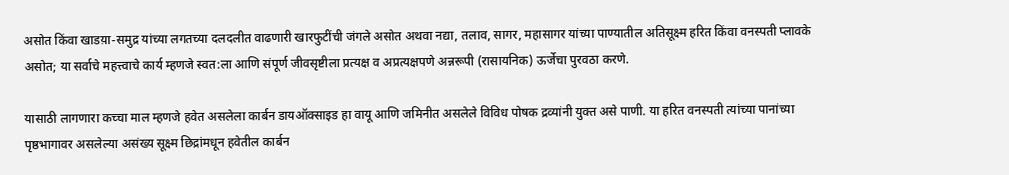असोत किंवा खाडय़ा-समुद्र यांच्या लगतच्या दलदलीत वाढणारी खारफुटींची जंगले असोत अथवा नद्या, तलाव, सागर, महासागर यांच्या पाण्यातील अतिसूक्ष्म हरित किंवा वनस्पती प्लावके असोत; या सर्वाचे महत्त्वाचे कार्य म्हणजे स्वत:ला आणि संपूर्ण जीवसृष्टीला प्रत्यक्ष व अप्रत्यक्षपणे अन्नरूपी (रासायनिक) ऊर्जेचा पुरवठा करणे.

यासाठी लागणारा कच्चा माल म्हणजे हवेत असलेला कार्बन डायऑक्साइड हा वायू आणि जमिनीत असलेले विविध पोषक द्रव्यांनी युक्त असे पाणी. या हरित वनस्पती त्यांच्या पानांच्या पृष्ठभागावर असलेल्या असंख्य सूक्ष्म छिद्रांमधून हवेतील कार्बन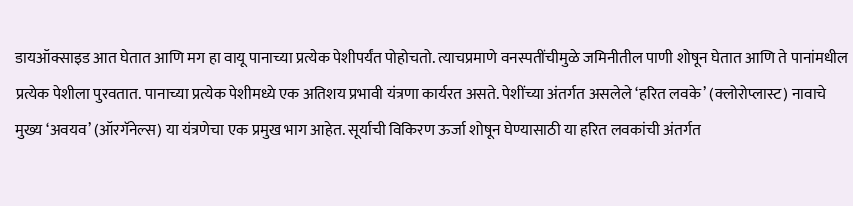डायऑक्साइड आत घेतात आणि मग हा वायू पानाच्या प्रत्येक पेशीपर्यंत पोहोचतो. त्याचप्रमाणे वनस्पतींचीमुळे जमिनीतील पाणी शोषून घेतात आणि ते पानांमधील प्रत्येक पेशीला पुरवतात. पानाच्या प्रत्येक पेशीमध्ये एक अतिशय प्रभावी यंत्रणा कार्यरत असते. पेशींच्या अंतर्गत असलेले ‘हरित लवके’ (क्लोरोप्लास्ट) नावाचे मुख्य ‘अवयव’ (ऑरगॅनेल्स) या यंत्रणेचा एक प्रमुख भाग आहेत. सूर्याची विकिरण ऊर्जा शोषून घेण्यासाठी या हरित लवकांची अंतर्गत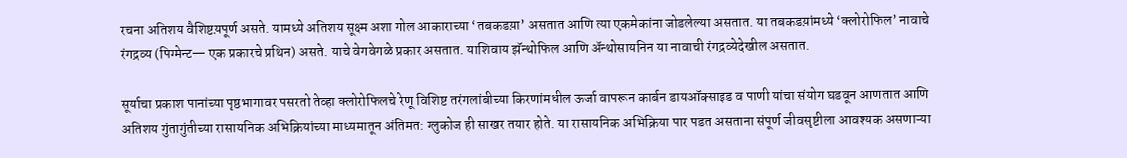रचना अतिशय वैशिष्टय़पूर्ण असते. यामध्ये अतिशय सूक्ष्म अशा गोल आकाराच्या ‘तबकडय़ा’ असतात आणि त्या एकमेकांना जोडलेल्या असतात. या तबकडय़ांमध्ये ‘क्लोरोफिल’ नावाचे रंगद्रव्य (पिग्मेन्ट— एक प्रकारचे प्रथिन) असते. याचे वेगवेगळे प्रकार असतात. याशिवाय झॅन्थोफिल आणि अ‍ॅन्थोसायनिन या नावाची रंगद्रव्येदेखील असतात.

सूर्याचा प्रकाश पानांच्या पृष्ठभागावर पसरतो तेव्हा क्लोरोफिलचे रेणू विशिष्ट तरंगलांबीच्या किरणांमधील ऊर्जा वापरून कार्बन डायऑक्साइड व पाणी यांचा संयोग घडवून आणतात आणि अतिशय गुंतागुंतीच्या रासायनिक अभिक्रियांच्या माध्यमातून अंतिमत: ग्लुकोज ही साखर तयार होते. या रासायनिक अभिक्रिया पार पडत असताना संपूर्ण जीवसृष्टीला आवश्यक असणाऱ्या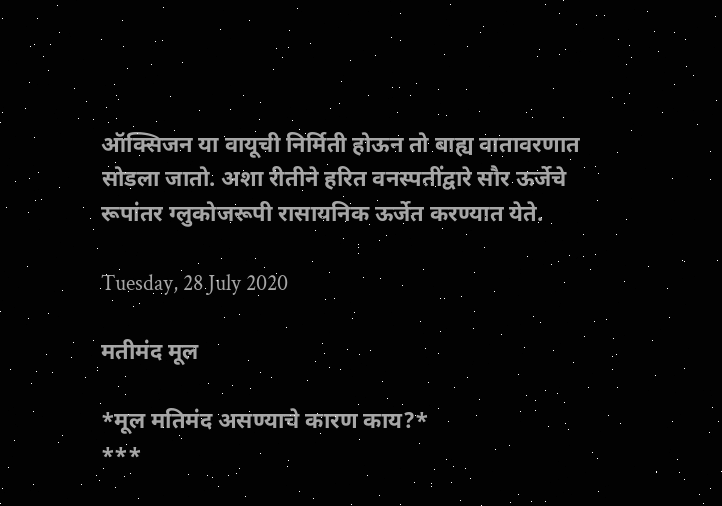ऑक्सिजन या वायूची निर्मिती होऊन तो बाह्य वातावरणात सोडला जातो. अशा रीतीने हरित वनस्पतींद्वारे सौर ऊर्जेचे रूपांतर ग्लुकोजरूपी रासायनिक ऊर्जेत करण्यात येते.

Tuesday, 28 July 2020

मतीमंद मूल

*मूल मतिमंद असण्याचे कारण काय?*
***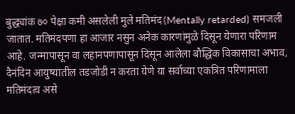बुद्ध्यांक ७० पेक्षा कमी असलेली मुले मतिमंद (Mentally retarded) समजली जातात. मतिमंदपणा हा आजार नसुन अनेक कारणांमुळे दिसून येणारा परिणाम आहे. जन्मापासून वा लहानपणापासून दिसून आलेला बौद्धिक विकासाचा अभाव, दैनंदिन आयुष्यातील तडजोडी न करता येणे या सर्वाच्या एकत्रित परिणामाला मतिमंदत्व असे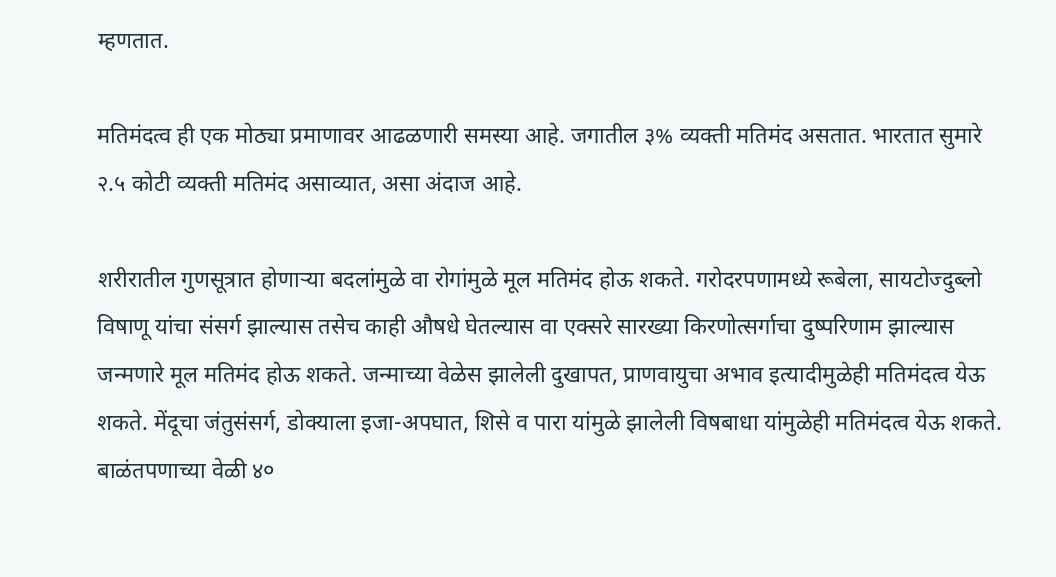म्हणतात.

मतिमंदत्व ही एक मोठ्या प्रमाणावर आढळणारी समस्या आहे. जगातील ३% व्यक्ती मतिमंद असतात. भारतात सुमारे २.५ कोटी व्यक्ती मतिमंद असाव्यात, असा अंदाज आहे.

शरीरातील गुणसूत्रात होणाऱ्या बदलांमुळे वा रोगांमुळे मूल मतिमंद होऊ शकते. गरोदरपणामध्ये रूबेला, सायटोज्दुब्लो विषाणू यांचा संसर्ग झाल्यास तसेच काही औषधे घेतल्यास वा एक्सरे सारख्या किरणोत्सर्गाचा दुष्परिणाम झाल्यास जन्मणारे मूल मतिमंद होऊ शकते. जन्माच्या वेळेस झालेली दुखापत, प्राणवायुचा अभाव इत्यादीमुळेही मतिमंदत्व येऊ शकते. मेंदूचा जंतुसंसर्ग, डोक्याला इजा-अपघात, शिसे व पारा यांमुळे झालेली विषबाधा यांमुळेही मतिमंदत्व येऊ शकते. बाळंतपणाच्या वेळी ४०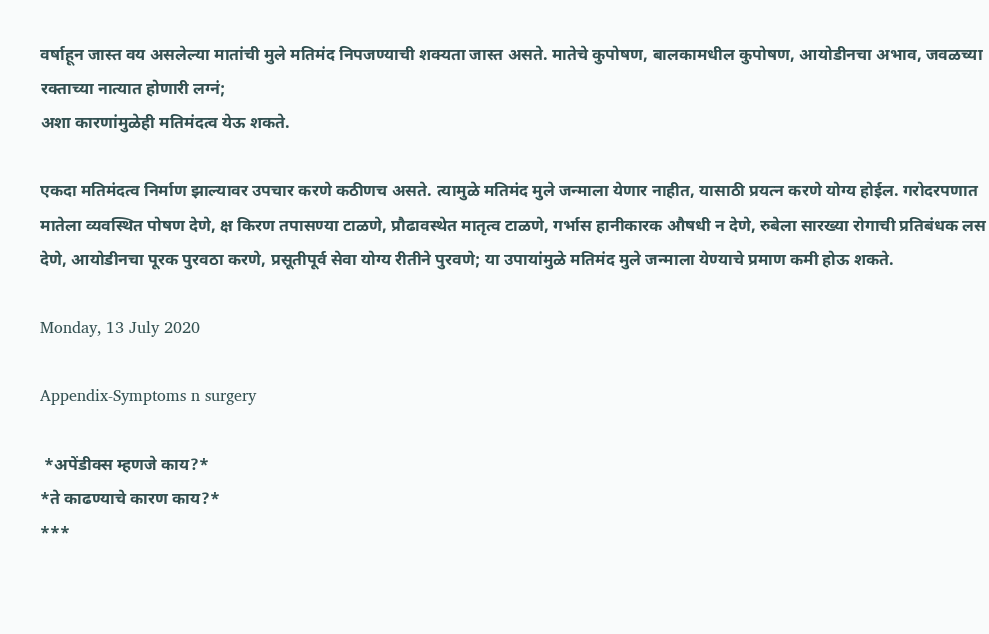वर्षाहून जास्त वय असलेल्या मातांची मुले मतिमंद निपजण्याची शक्यता जास्त असते. मातेचे कुपोषण, बालकामधील कुपोषण, आयोडीनचा अभाव, जवळच्या रक्ताच्या नात्यात होणारी लग्नं;
अशा कारणांमुळेही मतिमंदत्व येऊ शकते.

एकदा मतिमंदत्व निर्माण झाल्यावर उपचार करणे कठीणच असते. त्यामुळे मतिमंद मुले जन्माला येणार नाहीत, यासाठी प्रयत्न करणे योग्य होईल. गरोदरपणात मातेला व्यवस्थित पोषण देणे, क्ष किरण तपासण्या टाळणे, प्रौढावस्थेत मातृत्व टाळणे, गर्भास हानीकारक औषधी न देणे, रुबेला सारख्या रोगाची प्रतिबंधक लस देणे, आयोडीनचा पूरक पुरवठा करणे, प्रसूतीपूर्व सेवा योग्य रीतीने पुरवणे; या उपायांमुळे मतिमंद मुले जन्माला येण्याचे प्रमाण कमी होऊ शकते.

Monday, 13 July 2020

Appendix-Symptoms n surgery

 *अपेंडीक्स म्हणजे काय?*
*ते काढण्याचे कारण काय?*
***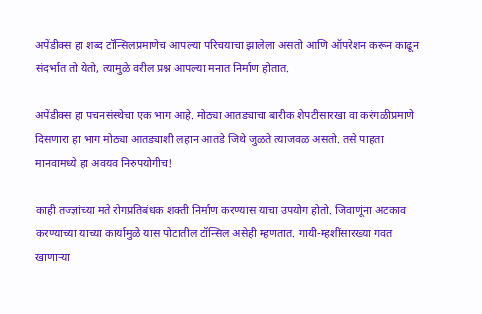अपेंडीक्स हा शब्द टॉन्सिलप्रमाणेच आपल्या परिचयाचा झालेला असतो आणि ऑपरेशन करून काढून संदर्भात तो येतो, त्यामुळे वरील प्रश्न आपल्या मनात निर्माण होतात.

अपेंडीक्स हा पचनसंस्थेचा एक भाग आहे. मोठ्या आतड्याचा बारीक शेपटीसारखा वा करंगळीप्रमाणे दिसणारा हा भाग मोठ्या आतड्याशी लहान आतडे जिथे जुळते त्याजवळ असतो. तसे पाहता मानवामध्ये हा अवयव निरुपयोगीच!

काही तज्ज्ञांच्या मते रोगप्रतिबंधक शक्ती निर्माण करण्यास याचा उपयोग होतो. जिवाणूंना अटकाव करण्याच्या याच्या कार्यामुळे यास पोटातील टॉन्सिल असेही म्हणतात. गायी-म्हशींसारख्या गवत खाणाऱ्या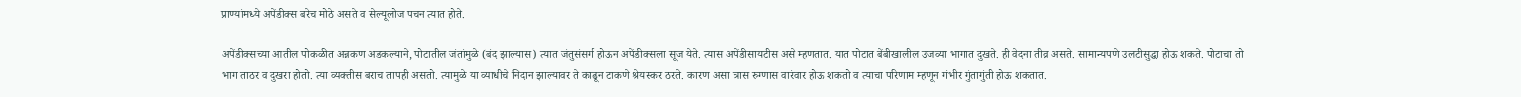प्राण्यांमध्ये अपेंडीक्स बरेच मोठे असते व सेल्यूलोज पचन त्यात होते.

अपेंडीक्सच्या आतील पोकळीत अन्नकण अडकल्याने, पोटातील जंतांमुळे (बंद झाल्यास) त्यात जंतुसंसर्ग होऊन अपेंडीक्सला सूज येते. त्यास अपेंडीसायटीस असे म्हणतात. यात पोटात बेंबीखालील उजव्या भागात दुखते. ही वेदना तीव्र असते. सामान्यपणे उलटीसुद्धा होऊ शकते. पोटाचा तो भाग ताठर व दुखरा होतो. त्या व्यक्तीस बराच तापही असतो. त्यामुळे या व्याधीचे निदान झाल्यावर ते काढून टाकणे श्रेयस्कर ठरते. कारण असा त्रास रुग्णास वारंवार होऊ शकतो व त्याचा परिणाम म्हणून गंभीर गुंतागुंती होऊ शकतात.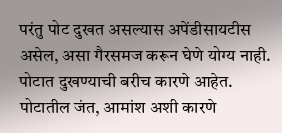परंतु पोट दुखत असल्यास अपेंडीसायटीस असेल, असा गैरसमज करून घेणे योग्य नाही. पोटात दुखण्याची बरीच कारणे आहेत. पोटातील जंत, आमांश अशी कारणे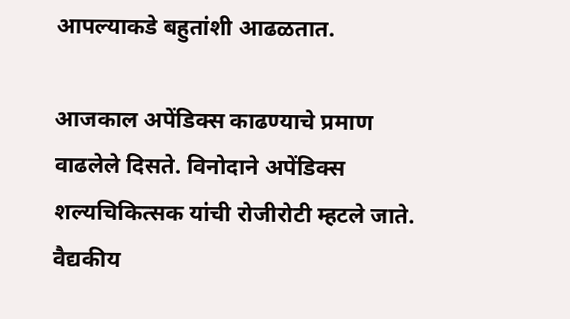आपल्याकडे बहुतांशी आढळतात.

आजकाल अपेंडिक्स काढण्याचे प्रमाण वाढलेले दिसते. विनोदाने अपेंडिक्स शल्यचिकित्सक यांची रोजीरोटी म्हटले जाते. वैद्यकीय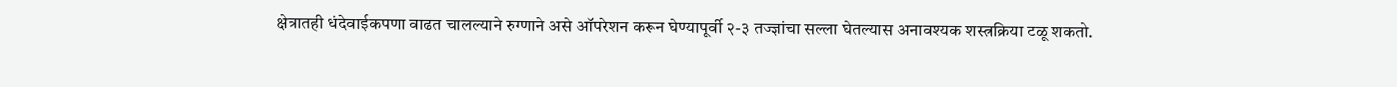क्षेत्रातही धंदेवाईकपणा वाढत चालल्याने रुग्णाने असे ऑपरेशन करून घेण्यापूर्वी २-३ तज्ज्ञांचा सल्ला घेतल्यास अनावश्यक शस्त्रक्रिया टळू शकतो.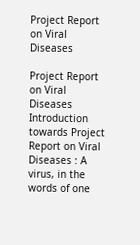Project Report on Viral Diseases

Project Report on Viral Diseases Introduction towards Project Report on Viral Diseases : A virus, in the words of one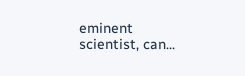eminent scientist, can...